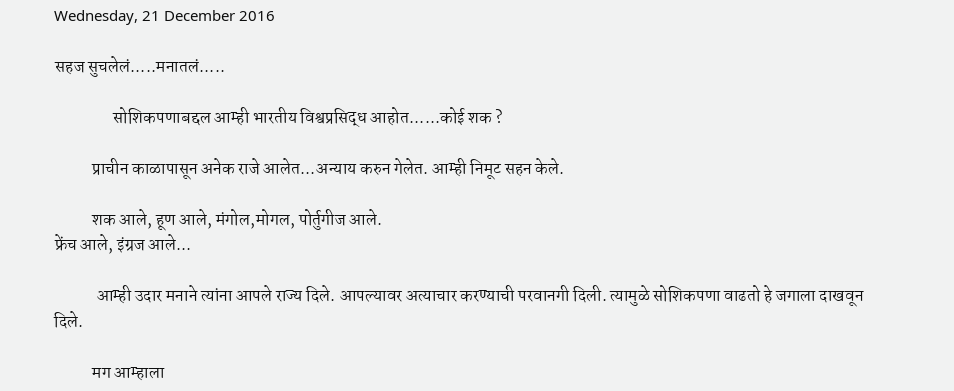Wednesday, 21 December 2016

सहज सुचलेलं.....मनातलं.....

                 सोशिकपणाबद्दल आम्ही भारतीय विश्वप्रसिद्ध आहोत......कोई शक ?

           प्राचीन काळापासून अनेक राजे आलेत...अन्याय करुन गेलेत. आम्ही निमूट सहन केले.

           शक आले, हूण आले, मंगोल,मोगल, पोर्तुगीज आले.
फ्रेंच आले, इंग्रज आले...

            आम्ही उदार मनाने त्यांना आपले राज्य दिले. आपल्यावर अत्याचार करण्याची परवानगी दिली. त्यामुळे सोशिकपणा वाढतो हे जगाला दाखवून दिले.

           मग आम्हाला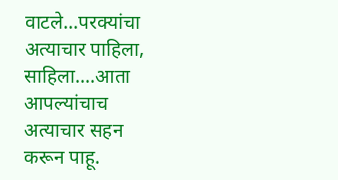वाटले...परक्यांचा अत्याचार पाहिला, साहिला....आता आपल्यांचाच अत्याचार सहन करून पाहू.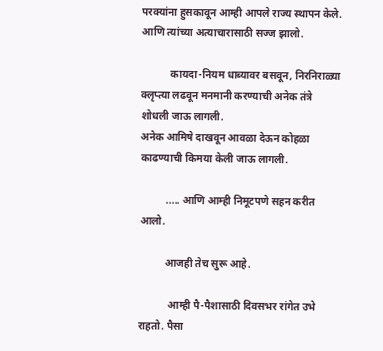परक्यांना हुसकावून आम्ही आपले राज्य स्थापन केले.
आणि त्यांच्या अत्याचारासाठी सज्ज झालो.

           कायदा-नियम धाब्यावर बसवून, निरनिराळ्या क्लृप्त्या लढवून मनमानी करण्याची अनेक तंत्रे शोधली जाऊ लागली.
अनेक आमिषे दाखवून आवळा देऊन कोहळा काढण्याची किमया केली जाऊ लागली.

          ..... आणि आम्ही निमूटपणे सहन करीत आलो.

          आजही तेच सुरू आहे.

           आम्ही पै-पैशासाठी दिवसभर रांगेत उभे राहतो. पैसा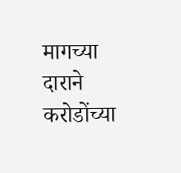मागच्या दाराने करोडोंच्या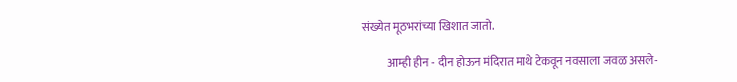संख्येत मूठभरांच्या खिशात जातो.

           आम्ही हीन - दीन होऊन मंदिरात माथे टेकवून नवसाला जवळ असले-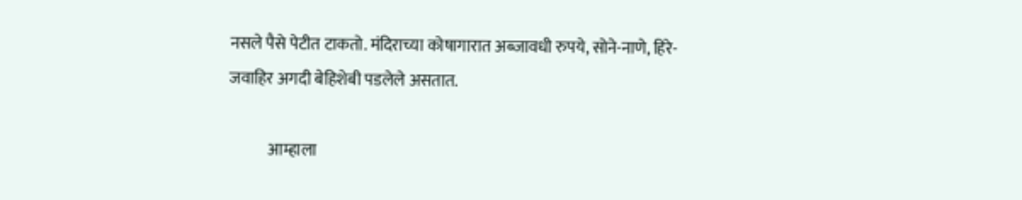नसले पैसे पेटीत टाकतो. मंदिराच्या कोषागारात अब्जावधी रुपये, सोने-नाणे, हिरे-जवाहिर अगदी बेहिशेबी पडलेले असतात.

            आम्हाला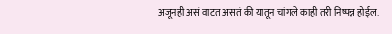अजूनही असं वाटत असतं की यातून चांगले काही तरी निष्पन्न होईल.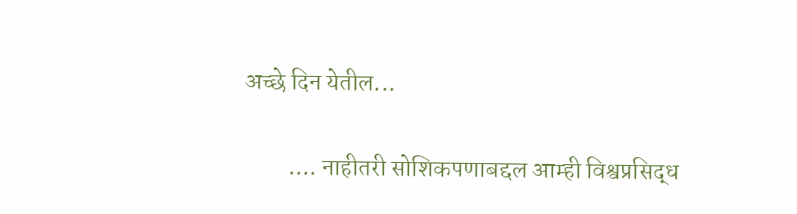अच्छे दिन येतील...

         .... नाहीतरी सोशिकपणाबद्दल आम्ही विश्वप्रसिद्ध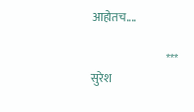आहोतच....

                                 *** सुरेश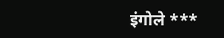इंगोले ***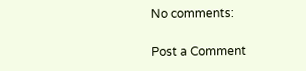No comments:

Post a Comment